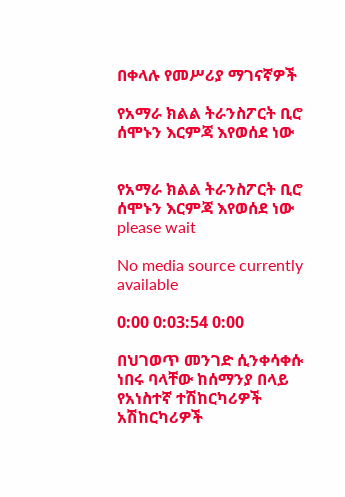በቀላሉ የመሥሪያ ማገናኛዎች

የአማራ ክልል ትራንስፖርት ቢሮ ሰሞኑን እርምጃ እየወሰደ ነው


የአማራ ክልል ትራንስፖርት ቢሮ ሰሞኑን እርምጃ እየወሰደ ነው
please wait

No media source currently available

0:00 0:03:54 0:00

በህገወጥ መንገድ ሲንቀሳቀሱ ነበሩ ባላቸው ከሰማንያ በላይ የአነስተኛ ተሽከርካሪዎች አሽከርካሪዎች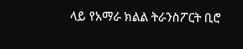ላይ የአማራ ክልል ትራንስፖርት ቢሮ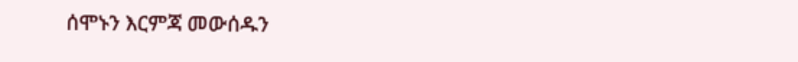ሰሞኑን እርምጃ መውሰዱን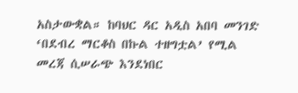አስታውቋል። ከባህር ዳር አዲስ አበባ መንገድ ‘በደብረ ማርቆስ በኩል ተዘግቷል’ የሚል መረጃ ሲሠራጭ እንደነበር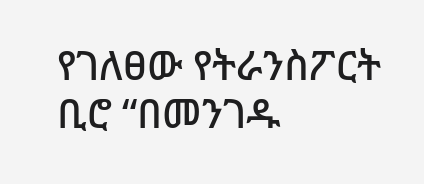የገለፀው የትራንስፖርት ቢሮ “በመንገዱ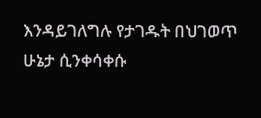እንዳይገለግሉ የታገዱት በህገወጥ ሁኔታ ሲንቀሳቀሱ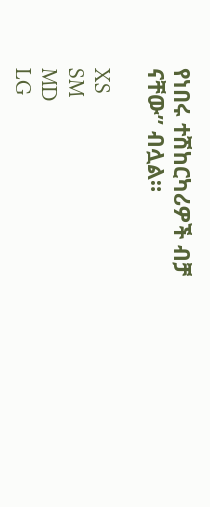የነበሩ ተሽከርካሪዎች ብቻ ናቸው” ብሏል።

XS
SM
MD
LG